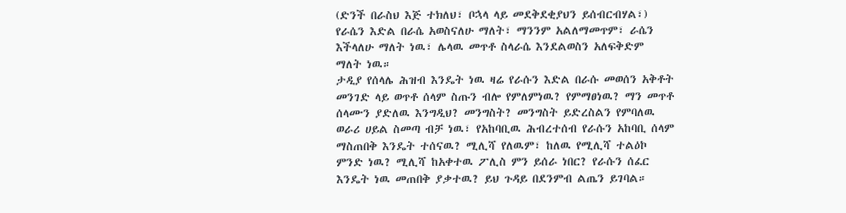(ድንች በራስህ እጅ ተክለህ፣ ቦኋላ ላይ መደቅደቂያህን ይሰብርብሃል፣)
የራሴን እድል በራሴ አወስናለሁ ማለት፣ ማንንም አልለማመጥም፣ ራሴን እችላለሁ ማለት ነዉ፣ ሌላዉ መጥቶ ስላራሴ እንደልወስን አለፍቅድም ማለት ነዉ።
ታዲያ የሰላሌ ሕዝብ እንዴት ነዉ ዛሬ የራሱን እድል በራሱ መወሰን አቅቶት መንገድ ላይ ወጥቶ ሰላም ስጡን ብሎ የምለምነዉ? የምማፀነዉ? ማን መጥቶ ሰላሙን ያድለዉ እንግዲህ? መንግስት? መንግስት ይድረስልን የምባለዉ ወራሪ ሀይል ስመጣ ብቻ ነዉ፣ የአከባቢዉ ሕብረተሰብ የራሱን አከባቢ ሰላም ማስጠበቅ እንዴት ተሰናዉ? ሚሊሻ የለዉም፣ ከለዉ የሚሊሻ ተልዕኮ ምንድ ነዉ? ሚሊሻ ከአቀተዉ ፖሊስ ምን ይሰራ ነበር? የራሱን ሰፈር እንዴት ነዉ መጠበቅ ያቃተዉ? ይህ ጉዳይ በደንምብ ልጤን ይገባል።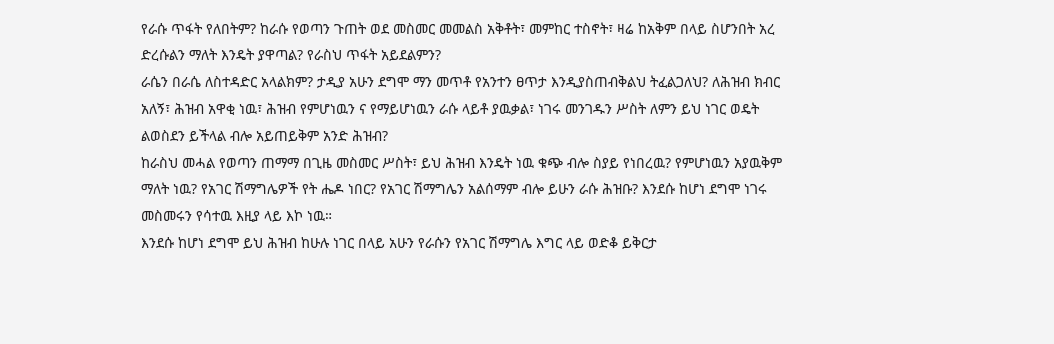የራሱ ጥፋት የለበትም? ከራሱ የወጣን ጉጠት ወደ መስመር መመልስ አቅቶት፣ መምከር ተስኖት፣ ዛሬ ከአቅም በላይ ስሆንበት አረ ድረሱልን ማለት እንዴት ያዋጣል? የራስህ ጥፋት አይደልምን?
ራሴን በራሴ ለስተዳድር አላልክም? ታዲያ አሁን ደግሞ ማን መጥቶ የአንተን ፀጥታ እንዲያስጠብቅልህ ትፈልጋለህ? ለሕዝብ ክብር አለኝ፣ ሕዝብ አዋቂ ነዉ፣ ሕዝብ የምሆነዉን ና የማይሆነዉን ራሱ ላይቶ ያዉቃል፣ ነገሩ መንገዱን ሥስት ለምን ይህ ነገር ወዴት ልወስደን ይችላል ብሎ አይጠይቅም አንድ ሕዝብ?
ከራስህ መሓል የወጣን ጠማማ በጊዜ መስመር ሥስት፣ ይህ ሕዝብ እንዴት ነዉ ቁጭ ብሎ ስያይ የነበረዉ? የምሆነዉን አያዉቅም ማለት ነዉ? የአገር ሽማግሌዎች የት ሔዶ ነበር? የአገር ሽማግሌን አልሰማም ብሎ ይሁን ራሱ ሕዝቡ? እንደሱ ከሆነ ደግሞ ነገሩ መስመሩን የሳተዉ እዚያ ላይ እኮ ነዉ።
እንደሱ ከሆነ ደግሞ ይህ ሕዝብ ከሁሉ ነገር በላይ አሁን የራሱን የአገር ሽማግሌ እግር ላይ ወድቆ ይቅርታ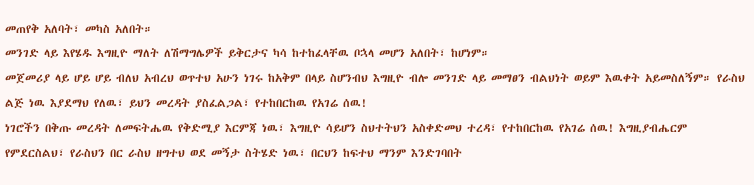መጠየቅ አለባት፣ መካስ አለበት።
መንገድ ላይ እየሄዱ እግዚዮ ማለት ለሽማግሌዎች ይቅርታና ካሳ ከተከፈላቸዉ ቦኋላ መሆን አለበት፣ ከሆነም።
መጀመሪያ ላይ ሆይ ሆይ ብለህ አብረህ ወጥተህ አሁን ነገሩ ከአቅም በላይ ስሆንብህ እግዚዮ ብሎ መንገድ ላይ መማፀን ብልህነት ወይም እዉቀት አይመስለኝም። የራስህ ልጅ ነዉ እያደማህ የለዉ፣ ይህን መረዳት ያስፈልጋል፣ የተከበርከዉ የአገሬ ሰዉ!
ነገሮችን በቅጡ መረዳት ለመፍትሔዉ የቅድሚያ እርምጃ ነዉ፣ እግዚዮ ሳይሆን ስህተትህን አስቀድመህ ተረዳ፣ የተከበርከዉ የአገሬ ሰዉ! እግዚያብሔርም የምደርስልህ፣ የራስህን በር ራስህ ዘግተህ ወደ መኝታ ስትሄድ ነዉ፣ በርህን ከፍተህ ማንም እንድገባበት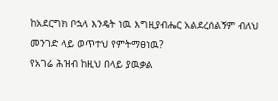ከአደርግክ ቦኋላ እንዴት ነዉ እግዚያብሔር አልደረሰልኝም ብለህ መንገድ ላይ ወጥተህ የምትማፀነዉ?
የአገሬ ሕዝብ ከዚህ በላይ ያዉቃል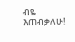ብዬ እጠብቃለሁ!